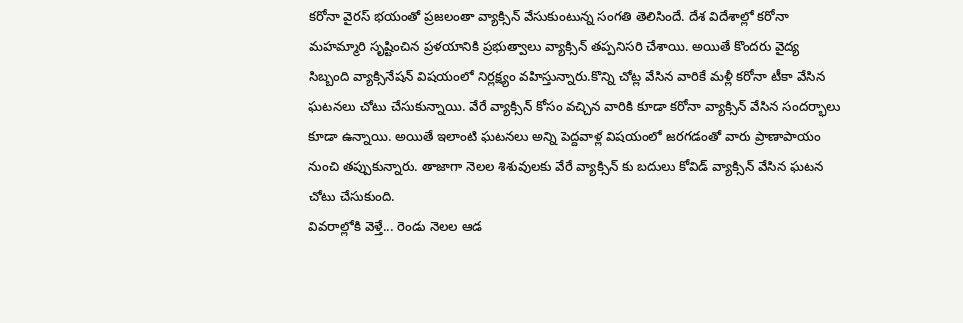కరోనా వైరస్ భయంతో ప్రజలంతా వ్యాక్సిన్ వేసుకుంటున్న సంగతి తెలిసిందే. దేశ విదేశాల్లో కరోనా మహమ్మారి సృష్టించిన ప్రళయానికి ప్రభుత్వాలు వ్యాక్సిన్ తప్పనిసరి చేశాయి. అయితే కొందరు వైద్య సిబ్బంది వ్యాక్సినేషన్ విషయంలో నిర్లక్ష్యం వహిస్తున్నారు.కొన్ని చోట్ల వేసిన వారికే మళ్లీ కరోనా టీకా వేసిన ఘటనలు చోటు చేసుకున్నాయి. వేరే వ్యాక్సిన్ కోసం వచ్చిన వారికి కూడా కరోనా వ్యాక్సిన్ వేసిన సందర్భాలు కూడా ఉన్నాయి. అయితే ఇలాంటి ఘటనలు అన్ని పెద్దవాళ్ల విషయంలో జరగడంతో వారు ప్రాణాపాయం నుంచి తప్పుకున్నారు. తాజాగా నెలల శిశువులకు వేరే వ్యాక్సిన్ కు బదులు కోవిడ్ వ్యాక్సిన్ వేసిన ఘటన చోటు చేసుకుంది.
వివరాల్లోకి వెళ్తే... రెండు నెలల ఆడ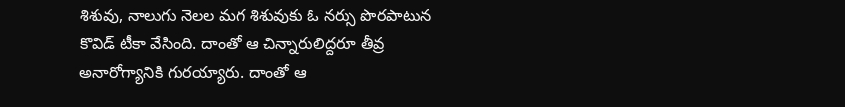శిశువు, నాలుగు నెలల మగ శిశువుకు ఓ నర్సు పొరపాటున కొవిడ్ టీకా వేసింది. దాంతో ఆ చిన్నారులిద్దరూ తీవ్ర అనారోగ్యానికి గురయ్యారు. దాంతో ఆ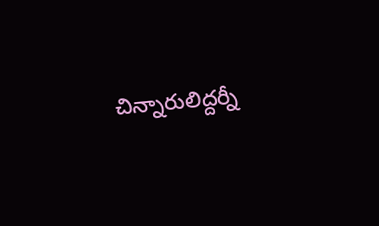చిన్నారులిద్దర్నీ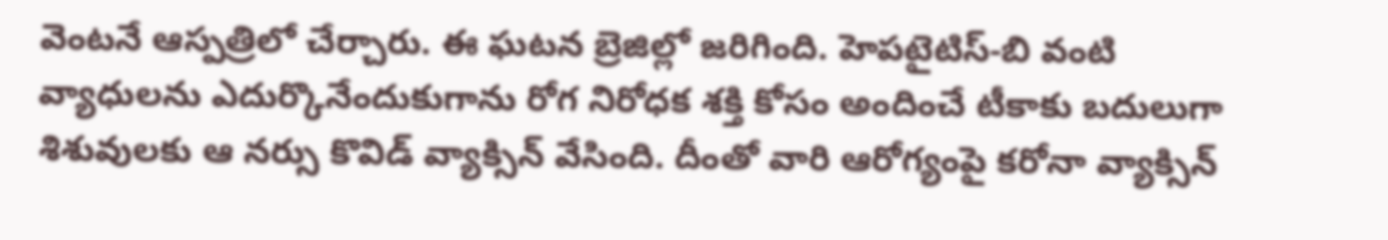వెంటనే ఆస్పత్రిలో చేర్చారు. ఈ ఘటన బ్రెజిల్లో జరిగింది. హెపటైటిస్-బి వంటి వ్యాధులను ఎదుర్కొనేందుకుగాను రోగ నిరోధక శక్తి కోసం అందించే టీకాకు బదులుగా శిశువులకు ఆ నర్సు కొవిడ్ వ్యాక్సిన్ వేసింది. దీంతో వారి ఆరోగ్యంపై కరోనా వ్యాక్సిన్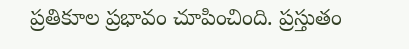ప్రతికూల ప్రభావం చూపించింది. ప్రస్తుతం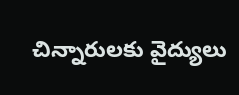చిన్నారులకు వైద్యులు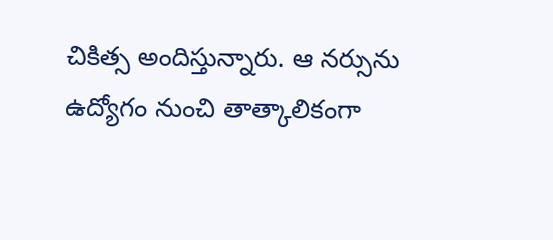చికిత్స అందిస్తున్నారు. ఆ నర్సును ఉద్యోగం నుంచి తాత్కాలికంగా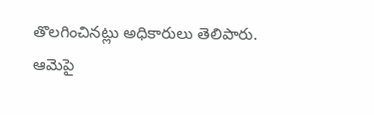తొలగించినట్లు అధికారులు తెలిపారు. ఆమెపై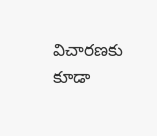విచారణకు కూడా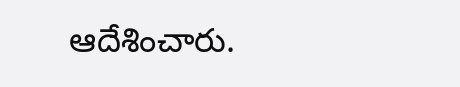ఆదేశించారు.